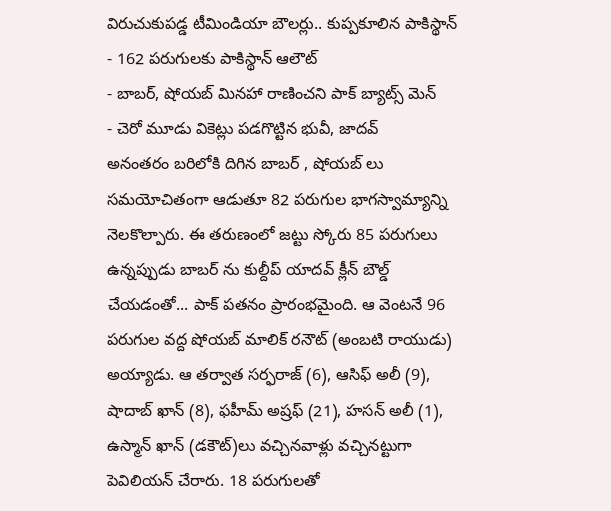విరుచుకుపడ్డ టీమిండియా బౌలర్లు.. కుప్పకూలిన పాకిస్థాన్
- 162 పరుగులకు పాకిస్థాన్ ఆలౌట్
- బాబర్, షోయబ్ మినహా రాణించని పాక్ బ్యాట్స్ మెన్
- చెరో మూడు వికెట్లు పడగొట్టిన భువీ, జాదవ్
అనంతరం బరిలోకి దిగిన బాబర్ , షోయబ్ లు సమయోచితంగా ఆడుతూ 82 పరుగుల భాగస్వామ్యాన్ని నెలకొల్పారు. ఈ తరుణంలో జట్టు స్కోరు 85 పరుగులు ఉన్నప్పుడు బాబర్ ను కుల్దీప్ యాదవ్ క్లీన్ బౌల్డ్ చేయడంతో... పాక్ పతనం ప్రారంభమైంది. ఆ వెంటనే 96 పరుగుల వద్ద షోయబ్ మాలిక్ రనౌట్ (అంబటి రాయుడు) అయ్యాడు. ఆ తర్వాత సర్ఫరాజ్ (6), ఆసిఫ్ అలీ (9), షాదాబ్ ఖాన్ (8), ఫహీమ్ అష్రఫ్ (21), హసన్ అలీ (1), ఉస్మాన్ ఖాన్ (డకౌట్)లు వచ్చినవాళ్లు వచ్చినట్టుగా పెవిలియన్ చేరారు. 18 పరుగులతో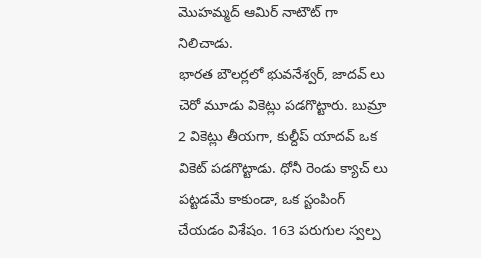మొహమ్మద్ ఆమిర్ నాటౌట్ గా నిలిచాడు.
భారత బౌలర్లలో భువనేశ్వర్, జాదవ్ లు చెరో మూడు వికెట్లు పడగొట్టారు. బుమ్రా 2 వికెట్లు తీయగా, కుల్దీప్ యాదవ్ ఒక వికెట్ పడగొట్టాడు. ధోనీ రెండు క్యాచ్ లు పట్టడమే కాకుండా, ఒక స్టంపింగ్ చేయడం విశేషం. 163 పరుగుల స్వల్ప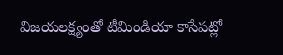విజయలక్ష్యంతో టీమిండియా కాసేపట్లో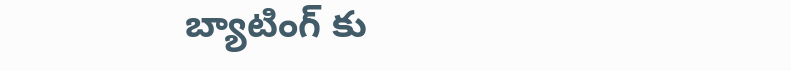బ్యాటింగ్ కు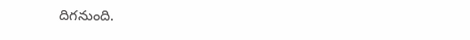దిగనుంది.